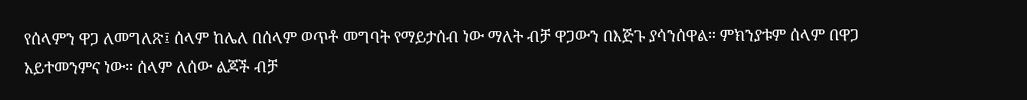የሰላምን ዋጋ ለመግለጽ፤ ሰላም ከሌለ በሰላም ወጥቶ መግባት የማይታሰብ ነው ማለት ብቻ ዋጋውን በእጅጉ ያሳንሰዋል። ምክንያቱም ሰላም በዋጋ አይተመንምና ነው። ሰላም ለሰው ልጆች ብቻ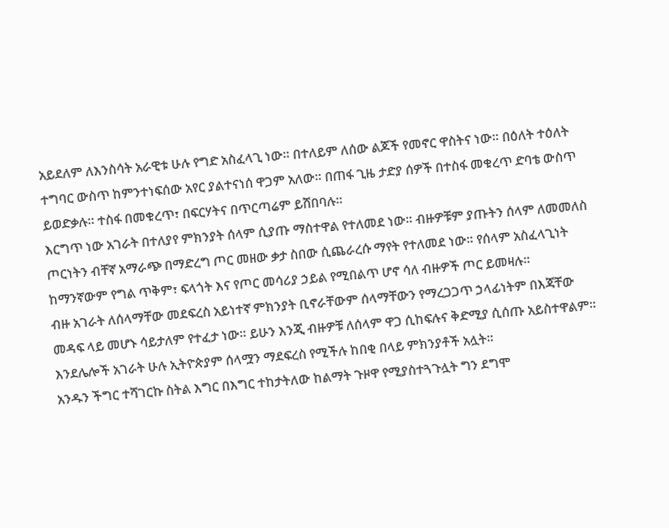አይደለም ለእንስሳት አራዊቱ ሁሉ የግድ አስፈላጊ ነው። በተለይም ለሰው ልጆች የመኖር ዋስትና ነው። በዕለት ተዕለት ተግባር ውስጥ ከምንተነፍሰው አየር ያልተናነሰ ዋጋም አለው። በጠፋ ጊዜ ታድያ ሰዎች በተስፋ መቁረጥ ድባቴ ውስጥ ይወድቃሉ። ተስፋ በመቁረጥ፣ በፍርሃትና በጥርጣሬም ይሸበባሉ።
እርግጥ ነው አገራት በተለያየ ምክንያት ሰላም ሲያጡ ማስተዋል የተለመደ ነው። ብዙዎቹም ያጡትን ሰላም ለመመለስ ጦርነትን ብቸኛ አማራጭ በማድረግ ጦር መዘው ቃታ ስበው ሲጨራረሱ ማየት የተለመደ ነው። የሰላም አስፈላጊነት ከማንኛውም የግል ጥቅም፣ ፍላጎት እና የጦር መሳሪያ ኃይል የሚበልጥ ሆኖ ሳለ ብዙዎች ጦር ይመዛሉ።
ብዙ አገራት ለሰላማቸው መደፍረስ አይነተኛ ምክንያት ቢኖራቸውም ሰላማቸውን የማረጋጋጥ ኃላፊነትም በእጃቸው መዳፍ ላይ መሆኑ ሳይታለም የተፈታ ነው። ይሁን እንጂ ብዙዎቹ ለሰላም ዋጋ ሲከፍሉና ቅድሚያ ሲሰጡ አይስተዋልም። እንደሌሎች አገራት ሁሉ ኢትዮጵያም ሰላሟን ማደፍረስ የሚችሉ ከበቂ በላይ ምክንያቶች አሏት።
አንዱን ችግር ተሻገርኩ ስትል እግር በእግር ተከታትለው ከልማት ጉዞዋ የሚያስተጓጉሏት ግን ደግሞ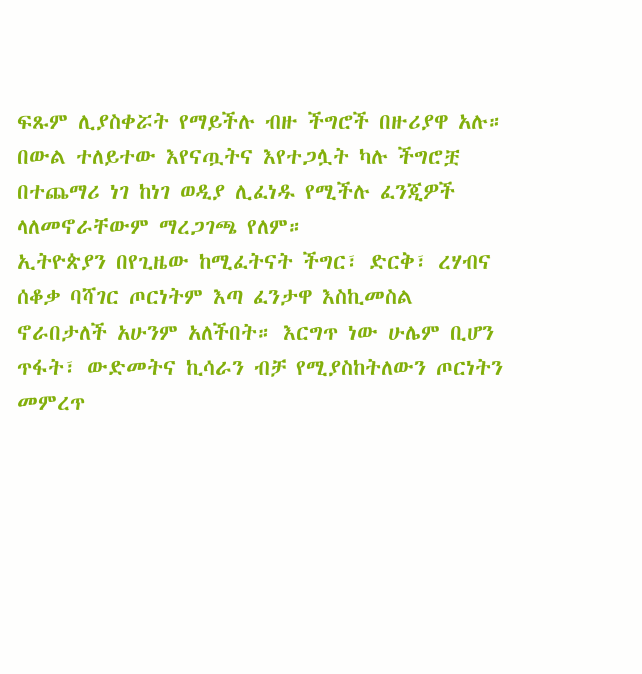ፍጹም ሊያስቀሯት የማይችሉ ብዙ ችግሮች በዙሪያዋ አሉ። በውል ተለይተው እየናጧትና እየተጋሏት ካሉ ችግሮቿ በተጨማሪ ነገ ከነገ ወዲያ ሊፈነዱ የሚችሉ ፈንጂዎች ላለመኖራቸውም ማረጋገጫ የለም።
ኢትዮጵያን በየጊዜው ከሚፈትናት ችግር፣ ድርቅ፣ ረሃብና ሰቆቃ ባሻገር ጦርነትም እጣ ፈንታዋ እስኪመስል ኖራበታለች አሁንም አለችበት። እርግጥ ነው ሁሌም ቢሆን ጥፋት፣ ውድመትና ኪሳራን ብቻ የሚያስከትለውን ጦርነትን መምረጥ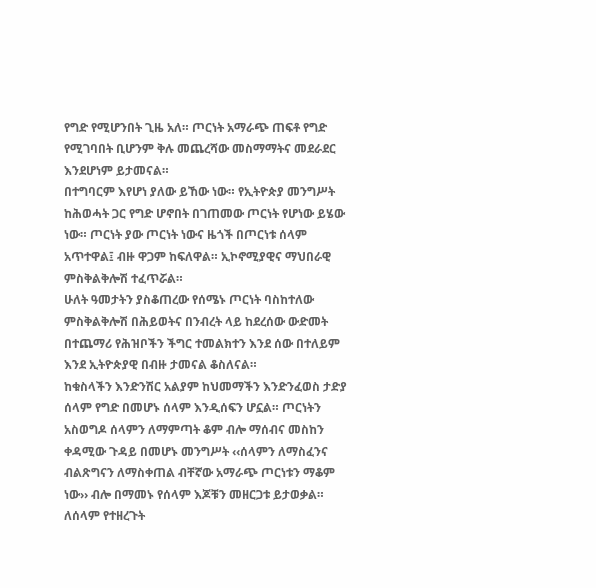የግድ የሚሆንበት ጊዜ አለ። ጦርነት አማራጭ ጠፍቶ የግድ የሚገባበት ቢሆንም ቅሉ መጨረሻው መስማማትና መደራደር እንደሆነም ይታመናል።
በተግባርም እየሆነ ያለው ይኸው ነው። የኢትዮጵያ መንግሥት ከሕወሓት ጋር የግድ ሆኖበት በገጠመው ጦርነት የሆነው ይሄው ነው። ጦርነት ያው ጦርነት ነውና ዜጎች በጦርነቱ ሰላም አጥተዋል፤ ብዙ ዋጋም ከፍለዋል። ኢኮኖሚያዊና ማህበራዊ ምስቅልቅሎሽ ተፈጥሯል።
ሁለት ዓመታትን ያስቆጠረው የሰሜኑ ጦርነት ባስከተለው ምስቅልቅሎሽ በሕይወትና በንብረት ላይ ከደረሰው ውድመት በተጨማሪ የሕዝቦችን ችግር ተመልክተን እንደ ሰው በተለይም እንደ ኢትዮጵያዊ በብዙ ታመናል ቆስለናል።
ከቁስላችን እንድንሽር አልያም ከህመማችን እንድንፈወስ ታድያ ሰላም የግድ በመሆኑ ሰላም እንዲሰፍን ሆኗል። ጦርነትን አስወግዶ ሰላምን ለማምጣት ቆም ብሎ ማሰብና መስከን ቀዳሚው ጉዳይ በመሆኑ መንግሥት ‹‹ሰላምን ለማስፈንና ብልጽግናን ለማስቀጠል ብቸኛው አማራጭ ጦርነቱን ማቆም ነው›› ብሎ በማመኑ የሰላም እጆቹን መዘርጋቱ ይታወቃል።
ለሰላም የተዘረጉት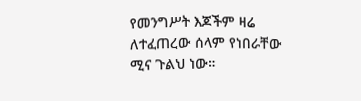የመንግሥት እጆችም ዛሬ ለተፈጠረው ሰላም የነበራቸው ሚና ጉልህ ነው።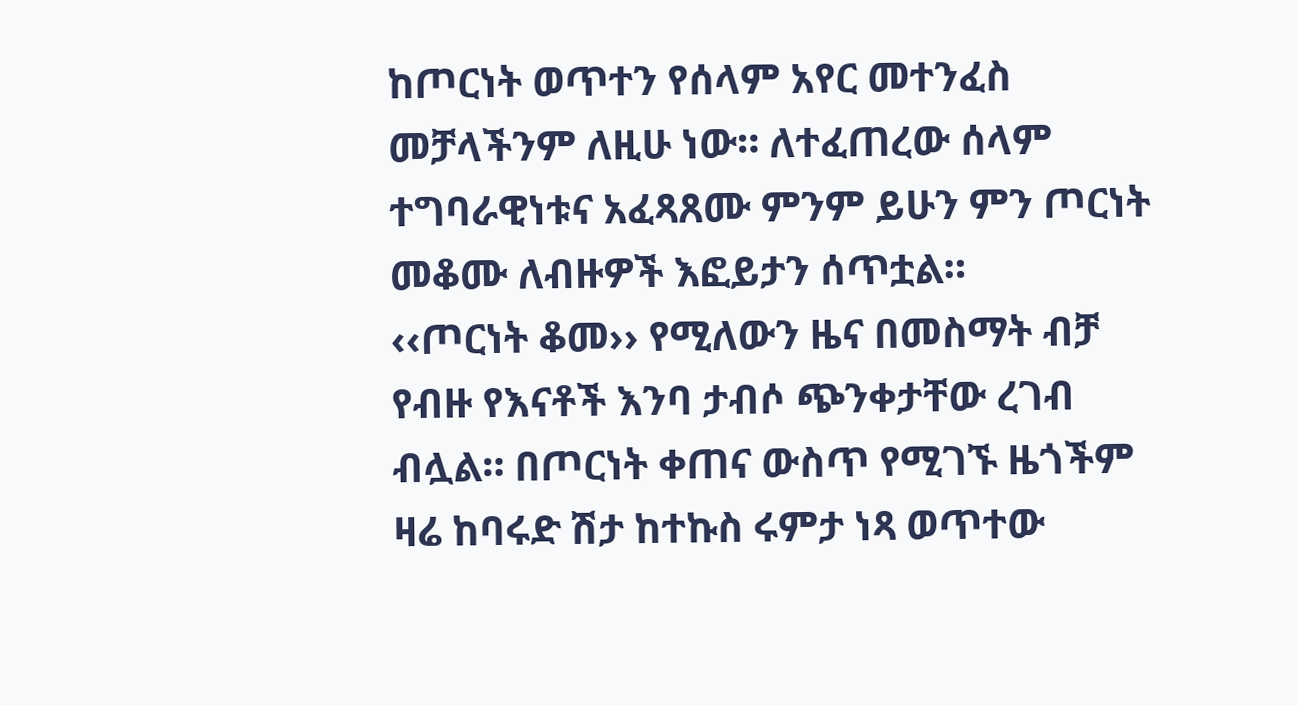ከጦርነት ወጥተን የሰላም አየር መተንፈስ መቻላችንም ለዚሁ ነው። ለተፈጠረው ሰላም ተግባራዊነቱና አፈጻጸሙ ምንም ይሁን ምን ጦርነት መቆሙ ለብዙዎች እፎይታን ሰጥቷል።
‹‹ጦርነት ቆመ›› የሚለውን ዜና በመስማት ብቻ የብዙ የእናቶች እንባ ታብሶ ጭንቀታቸው ረገብ ብሏል። በጦርነት ቀጠና ውስጥ የሚገኙ ዜጎችም ዛሬ ከባሩድ ሽታ ከተኩስ ሩምታ ነጻ ወጥተው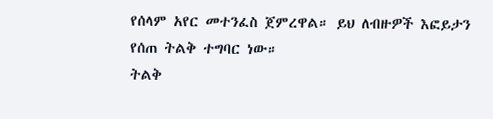የሰላም አየር መተንፈስ ጀምረዋል። ይህ ለብዙዎች እፎይታን የሰጠ ትልቅ ተግባር ነው።
ትልቅ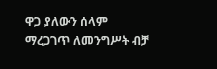ዋጋ ያለውን ሰላም ማረጋገጥ ለመንግሥት ብቻ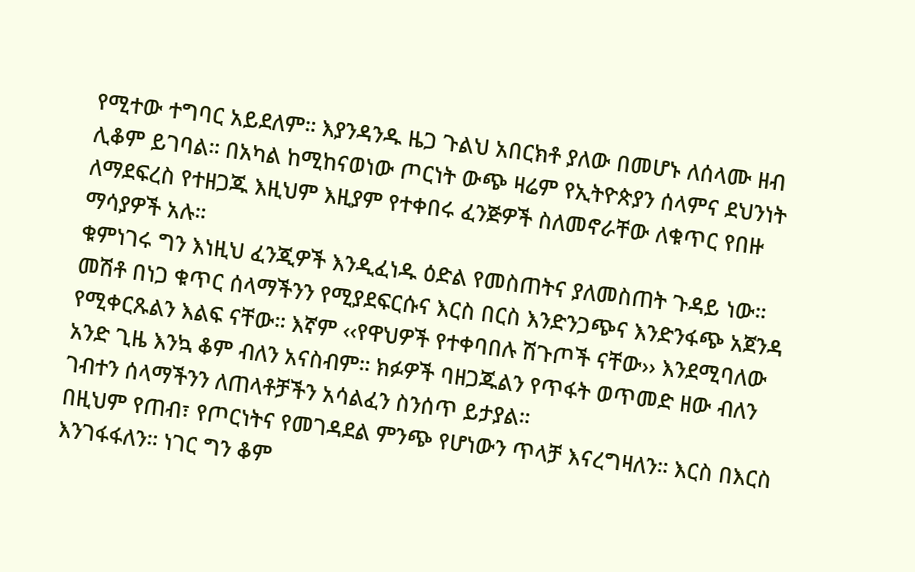የሚተው ተግባር አይደለም። እያንዳንዱ ዜጋ ጉልህ አበርክቶ ያለው በመሆኑ ለሰላሙ ዘብ ሊቆም ይገባል። በአካል ከሚከናወነው ጦርነት ውጭ ዛሬም የኢትዮጵያን ሰላምና ደህንነት ለማደፍረስ የተዘጋጁ እዚህም እዚያም የተቀበሩ ፈንጅዎች ስለመኖራቸው ለቁጥር የበዙ ማሳያዎች አሉ።
ቁምነገሩ ግን እነዚህ ፈንጂዎች እንዲፈነዱ ዕድል የመስጠትና ያለመስጠት ጉዳይ ነው። መሽቶ በነጋ ቁጥር ሰላማችንን የሚያደፍርሱና እርስ በርስ እንድንጋጭና እንድንፋጭ አጀንዳ የሚቀርጹልን እልፍ ናቸው። እኛም ‹‹የዋህዎች የተቀባበሉ ሽጉጦች ናቸው›› እንደሚባለው አንድ ጊዜ እንኳ ቆም ብለን አናስብም። ክፉዎች ባዘጋጁልን የጥፋት ወጥመድ ዘው ብለን ገብተን ሰላማችንን ለጠላቶቻችን አሳልፈን ስንሰጥ ይታያል።
በዚህም የጠብ፣ የጦርነትና የመገዳደል ምንጭ የሆነውን ጥላቻ እናረግዛለን። እርስ በእርስ እንገፋፋለን። ነገር ግን ቆም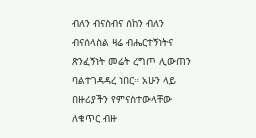ብለን ብናስብና ሰከን ብለን ብናሰላስል ዛሬ ብሔርተኝነትና ጽንፈኝነት መሬት ረግጦ ሊውጠን ባልተገዳዳረ ነበር። አሁን ላይ በዙሪያችን የምናስተውላቸው ለቁጥር ብዙ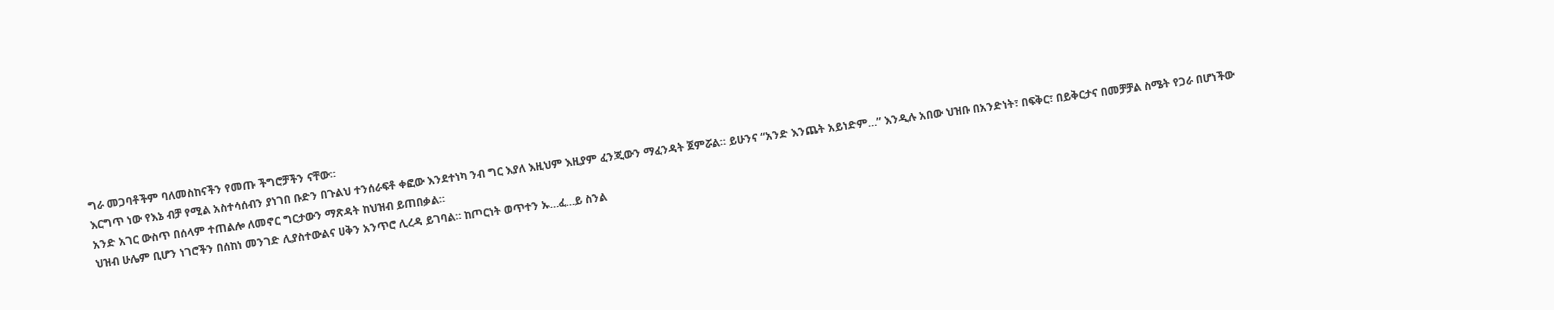ግራ መጋባቶችም ባለመስከናችን የመጡ ችግሮቻችን ናቸው።
እርግጥ ነው የእኔ ብቻ የሚል አስተሳሰብን ያነገበ ቡድን በጉልህ ተንሰራፍቶ ቀፎው እንደተነካ ንብ ግር እያለ እዚህም እዚያም ፈንጂውን ማፈንዳት ጀምሯል። ይሁንና “አንድ እንጨት አይነድም…” እንዲሉ አበው ህዝቡ በአንድነት፣ በፍቅር፣ በይቅርታና በመቻቻል ስሜት የጋራ በሆነችው አንድ አገር ውስጥ በሰላም ተጠልሎ ለመኖር ግርታውን ማጽዳት ከህዝብ ይጠበቃል።
ህዝብ ሁሌም ቢሆን ነገሮችን በሰከነ መንገድ ሊያስተውልና ሀቅን አንጥሮ ሊረዳ ይገባል። ከጦርነት ወጥተን ኡ…ፈ…ይ ስንል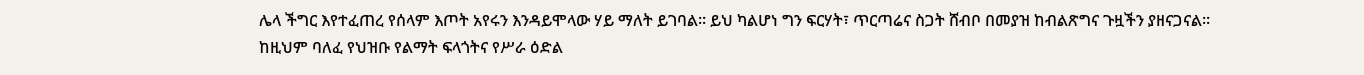ሌላ ችግር እየተፈጠረ የሰላም እጦት አየሩን እንዳይሞላው ሃይ ማለት ይገባል። ይህ ካልሆነ ግን ፍርሃት፣ ጥርጣሬና ስጋት ሸብቦ በመያዝ ከብልጽግና ጉዟችን ያዘናጋናል።
ከዚህም ባለፈ የህዝቡ የልማት ፍላጎትና የሥራ ዕድል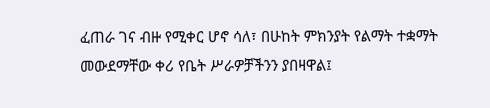ፈጠራ ገና ብዙ የሚቀር ሆኖ ሳለ፣ በሁከት ምክንያት የልማት ተቋማት መውደማቸው ቀሪ የቤት ሥራዎቻችንን ያበዛዋል፤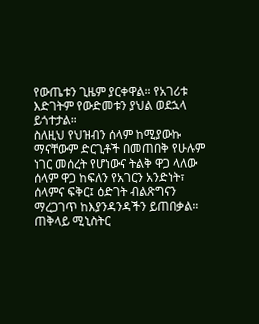የውጤቱን ጊዜም ያርቀዋል። የአገሪቱ እድገትም የውድመቱን ያህል ወደኋላ ይጎተታል።
ስለዚህ የህዝብን ሰላም ከሚያውኩ ማናቸውም ድርጊቶች በመጠበቅ የሁሉም ነገር መሰረት የሆነውና ትልቅ ዋጋ ላለው ሰላም ዋጋ ከፍለን የአገርን አንድነት፣ ሰላምና ፍቅር፤ ዕድገት ብልጽግናን ማረጋገጥ ከእያንዳንዳችን ይጠበቃል።
ጠቅላይ ሚኒስትር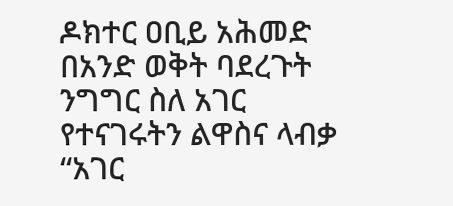ዶክተር ዐቢይ አሕመድ በአንድ ወቅት ባደረጉት ንግግር ስለ አገር የተናገሩትን ልዋስና ላብቃ “አገር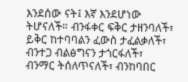እንደሰው ናት፤ እኛ እንደሆነው ትሆናለች። ብንፋቀር ፍቅር ታዘንባለች፣ ይቅር ከተባባልን ፈውስ ታፈልቃለች፣ ብንተጋ ብልፅግናን ታጎርፋለች፣ ብንማር ትሰለጥናለች፣ ብንከባበር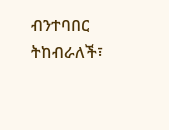ብንተባበር ትከብራለች፣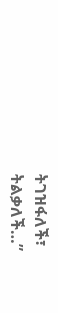ትገዝፋለች፣ ትልቃለች…”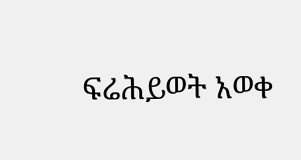ፍሬሕይወት አወቀ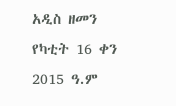አዲስ ዘመን የካቲት 16 ቀን 2015 ዓ.ም